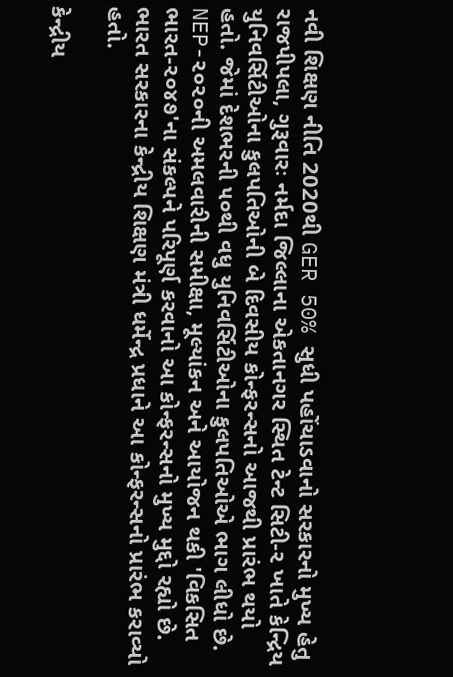નવી શિક્ષણ નીતિ 2020થી GER 50% સુધી પહોંચાડવાનો સરકારનો મુખ્ય હેતુ
રાજપીપલા, ગુરૂવારઃ નર્મદા જિલ્લાના એકતાનગર સ્થિત ટેન્ટ સિટી-૨ ખાતે કેન્દ્રિય યુનિવર્સિટીઓના કુલપતિઓની બે દિવસીય કોન્ફરન્સનો આજથી પ્રારંભ થયો હતો. જેમાં દેશભરની ૫૦થી વધુ યુનિવર્સિટીઓના કુલપતિઓએ ભાગ લીધો છે. NEP-૨૦૨૦ની અમલવારીની સમીક્ષા, મૂલ્યાંકન અને આયોજન થકી 'વિકસિત ભારત-૨૦૪૭'ના સંકલ્પને પરિપૂર્ણ કરવાનો આ કોન્ફરન્સનો મુખ્ય મુદ્દો રહ્યો છે. ભારત સરકારના કેન્દ્રીય શિક્ષણ મંત્રી ધર્મેન્દ્ર પ્રધાને આ કોન્ફરન્સનો પ્રારંભ કરાવ્યો હતો.

કેન્દ્રીય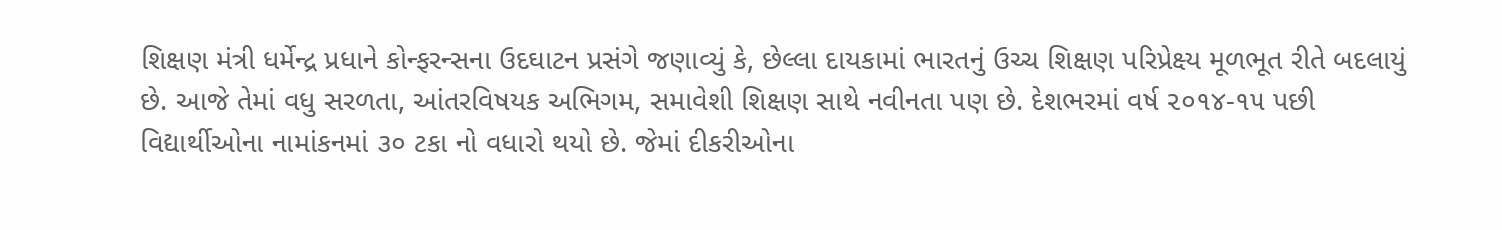શિક્ષણ મંત્રી ધર્મેન્દ્ર પ્રધાને કોન્ફરન્સના ઉદઘાટન પ્રસંગે જણાવ્યું કે, છેલ્લા દાયકામાં ભારતનું ઉચ્ચ શિક્ષણ પરિપ્રેક્ષ્ય મૂળભૂત રીતે બદલાયું છે. આજે તેમાં વધુ સરળતા, આંતરવિષયક અભિગમ, સમાવેશી શિક્ષણ સાથે નવીનતા પણ છે. દેશભરમાં વર્ષ ૨૦૧૪-૧૫ પછી વિદ્યાર્થીઓના નામાંકનમાં ૩૦ ટકા નો વધારો થયો છે. જેમાં દીકરીઓના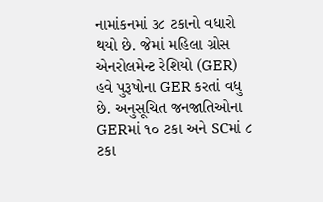નામાંકનમાં ૩૮ ટકાનો વધારો થયો છે. જેમાં મહિલા ગ્રોસ એનરોલમેન્ટ રેશિયો (GER) હવે પુરૂષોના GER કરતાં વધુ છે. અનુસૂચિત જનજાતિઓના GERમાં ૧૦ ટકા અને SCમાં ૮ ટકા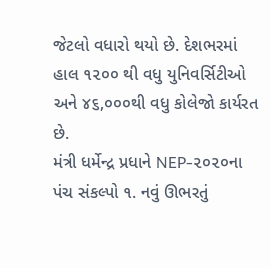જેટલો વધારો થયો છે. દેશભરમાં હાલ ૧૨૦૦ થી વધુ યુનિવર્સિટીઓ અને ૪૬,૦૦૦થી વધુ કોલેજો કાર્યરત છે.
મંત્રી ધર્મેન્દ્ર પ્રધાને NEP-૨૦૨૦ના પંચ સંકલ્પો ૧. નવું ઊભરતું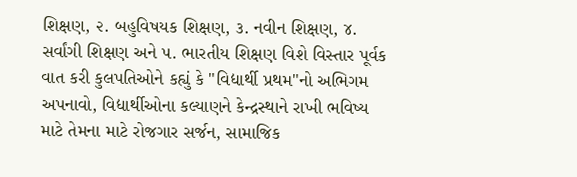શિક્ષણ, ૨. બહુવિષયક શિક્ષણ, ૩. નવીન શિક્ષણ, ૪. સર્વાંગી શિક્ષણ અને ૫. ભારતીય શિક્ષણ વિશે વિસ્તાર પૂર્વક વાત કરી કુલપતિઓને કહ્યું કે "વિદ્યાર્થી પ્રથમ"નો અભિગમ અપનાવો, વિદ્યાર્થીઓના કલ્યાણને કેન્દ્રસ્થાને રાખી ભવિષ્ય માટે તેમના માટે રોજગાર સર્જન, સામાજિક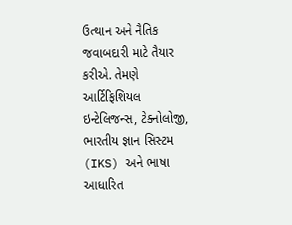ઉત્થાન અને નૈતિક જવાબદારી માટે તૈયાર કરીએ. તેમણે આર્ટિફિશિયલ ઇન્ટેલિજન્સ, ટેક્નોલોજી, ભારતીય જ્ઞાન સિસ્ટમ (IKS) અને ભાષા આધારિત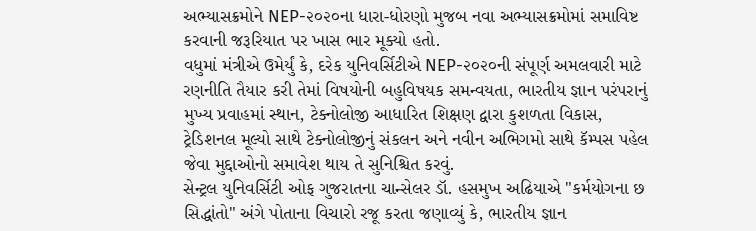અભ્યાસક્રમોને NEP-૨૦૨૦ના ધારા-ધોરણો મુજબ નવા અભ્યાસક્રમોમાં સમાવિષ્ટ કરવાની જરૂરિયાત પર ખાસ ભાર મૂક્યો હતો.
વધુમાં મંત્રીએ ઉમેર્યું કે, દરેક યુનિવર્સિટીએ NEP-૨૦૨૦ની સંપૂર્ણ અમલવારી માટે રણનીતિ તૈયાર કરી તેમાં વિષયોની બહુવિષયક સમન્વયતા, ભારતીય જ્ઞાન પરંપરાનું મુખ્ય પ્રવાહમાં સ્થાન, ટેક્નોલોજી આધારિત શિક્ષણ દ્વારા કુશળતા વિકાસ, ટ્રેડિશનલ મૂલ્યો સાથે ટેક્નોલોજીનું સંકલન અને નવીન અભિગમો સાથે કૅમ્પસ પહેલ જેવા મુદ્દાઓનો સમાવેશ થાય તે સુનિશ્ચિત કરવું.
સેન્ટ્રલ યુનિવર્સિટી ઓફ ગુજરાતના ચાન્સેલર ડૉ. હસમુખ અઢિયાએ "કર્મયોગના છ સિદ્ધાંતો" અંગે પોતાના વિચારો રજૂ કરતા જણાવ્યું કે, ભારતીય જ્ઞાન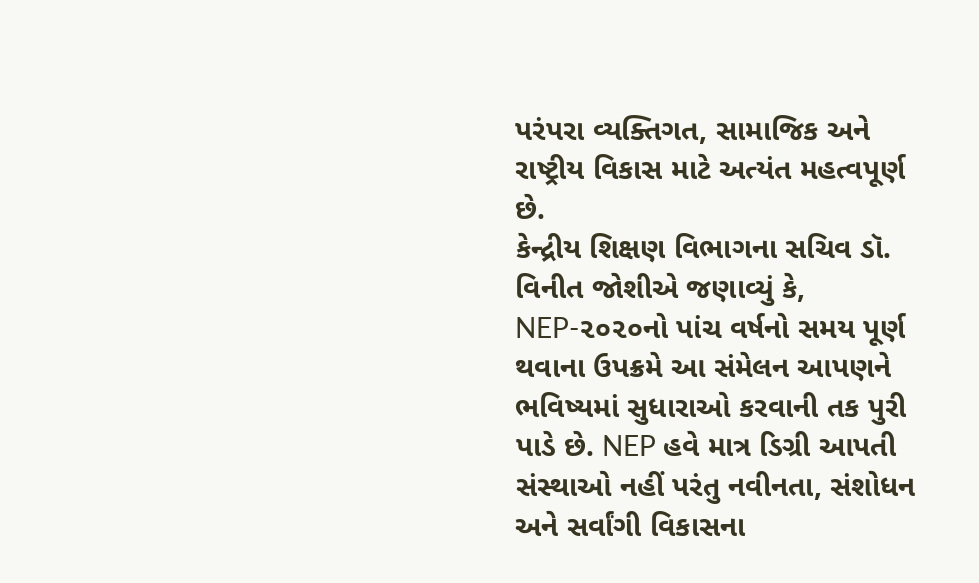પરંપરા વ્યક્તિગત, સામાજિક અને રાષ્ટ્રીય વિકાસ માટે અત્યંત મહત્વપૂર્ણ છે.
કેન્દ્રીય શિક્ષણ વિભાગના સચિવ ડૉ. વિનીત જોશીએ જણાવ્યું કે, NEP-૨૦૨૦નો પાંચ વર્ષનો સમય પૂર્ણ થવાના ઉપક્રમે આ સંમેલન આપણને ભવિષ્યમાં સુધારાઓ કરવાની તક પુરી પાડે છે. NEP હવે માત્ર ડિગ્રી આપતી સંસ્થાઓ નહીં પરંતુ નવીનતા, સંશોધન અને સર્વાંગી વિકાસના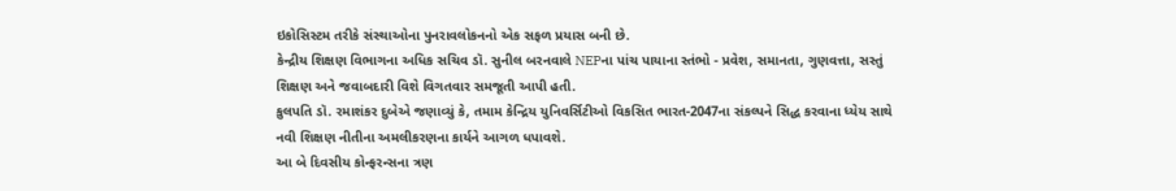ઇકોસિસ્ટમ તરીકે સંસ્થાઓના પુનરાવલોકનનો એક સફળ પ્રયાસ બની છે.
કેન્દ્રીય શિક્ષણ વિભાગના અધિક સચિવ ડૉ. સુનીલ બરનવાલે NEPના પાંચ પાયાના સ્તંભો - પ્રવેશ, સમાનતા, ગુણવત્તા, સસ્તું શિક્ષણ અને જવાબદારી વિશે વિગતવાર સમજૂતી આપી હતી.
કુલપતિ ડૉ. રમાશંકર દુબેએ જણાવ્યું કે, તમામ કેન્દ્રિય યુનિવર્સિટીઓ વિકસિત ભારત-2047ના સંકલ્પને સિદ્ધ કરવાના ધ્યેય સાથે નવી શિક્ષણ નીતીના અમલીકરણના કાર્યને આગળ ધપાવશે.
આ બે દિવસીય કોન્ફરન્સના ત્રણ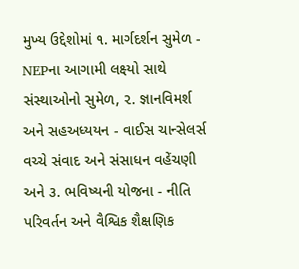મુખ્ય ઉદ્દેશોમાં ૧. માર્ગદર્શન સુમેળ - NEPના આગામી લક્ષ્યો સાથે સંસ્થાઓનો સુમેળ, ૨. જ્ઞાનવિમર્શ અને સહઅધ્યયન - વાઈસ ચાન્સેલર્સ વચ્ચે સંવાદ અને સંસાધન વહેંચણી અને ૩. ભવિષ્યની યોજના - નીતિ પરિવર્તન અને વૈશ્વિક શૈક્ષણિક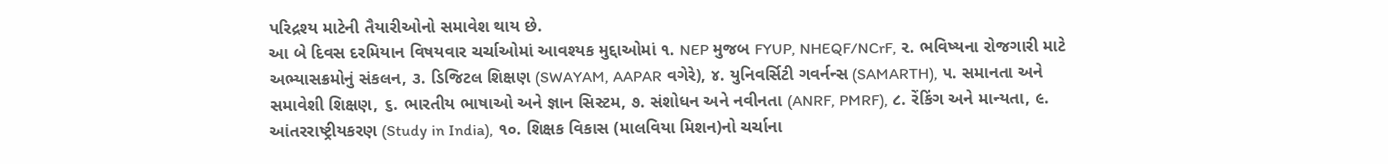પરિદ્રશ્ય માટેની તૈયારીઓનો સમાવેશ થાય છે.
આ બે દિવસ દરમિયાન વિષયવાર ચર્ચાઓમાં આવશ્યક મુદ્દાઓમાં ૧. NEP મુજબ FYUP, NHEQF/NCrF, ૨. ભવિષ્યના રોજગારી માટે અભ્યાસક્રમોનું સંકલન, ૩. ડિજિટલ શિક્ષણ (SWAYAM, AAPAR વગેરે), ૪. યુનિવર્સિટી ગવર્નન્સ (SAMARTH), ૫. સમાનતા અને સમાવેશી શિક્ષણ, ૬. ભારતીય ભાષાઓ અને જ્ઞાન સિસ્ટમ, ૭. સંશોધન અને નવીનતા (ANRF, PMRF), ૮. રેંકિંગ અને માન્યતા, ૯. આંતરરાષ્ટ્રીયકરણ (Study in India), ૧૦. શિક્ષક વિકાસ (માલવિયા મિશન)નો ચર્ચાના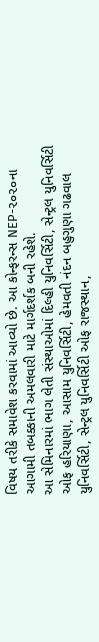વિષય તરીકે સમાવેશ કરવામાં આવ્યો છે. આ કોન્ફરન્સ NEP-૨૦૨૦ના આગામી તબક્કાની અમલવારી માટે માર્ગદર્શક બની રહેશે.
આ સેમિનારમાં ભાગ લેતી સંસ્થાઓમાં દિલ્હી યુનિવર્સિટી, સેન્ટ્રલ યુનિવર્સિટી ઓફ હરિયાણા, આસામ યુનિવર્સિટી, હેમવતી નંદન બહુગુણા ગઢવાલ યુનિવર્સિટી, સેન્ટ્રલ યુનિવર્સિટી ઓફ રાજસ્થાન,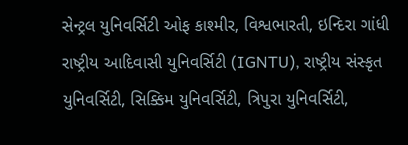સેન્ટ્રલ યુનિવર્સિટી ઓફ કાશ્મીર, વિશ્વભારતી, ઇન્દિરા ગાંધી રાષ્ટ્રીય આદિવાસી યુનિવર્સિટી (IGNTU), રાષ્ટ્રીય સંસ્કૃત યુનિવર્સિટી, સિક્કિમ યુનિવર્સિટી, ત્રિપુરા યુનિવર્સિટી,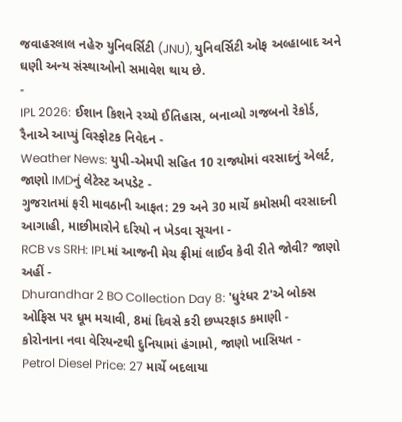જવાહરલાલ નહેરુ યુનિવર્સિટી (JNU), યુનિવર્સિટી ઓફ અલ્હાબાદ અને ઘણી અન્ય સંસ્થાઓનો સમાવેશ થાય છે.
-
IPL 2026: ઈશાન કિશને રચ્યો ઈતિહાસ, બનાવ્યો ગજબનો રેકોર્ડ, રૈનાએ આપ્યું વિસ્ફોટક નિવેદન -
Weather News: યુપી-એમપી સહિત 10 રાજ્યોમાં વરસાદનું એલર્ટ, જાણો IMDનું લેટેસ્ટ અપડેટ -
ગુજરાતમાં ફરી માવઠાની આફત: 29 અને 30 માર્ચે કમોસમી વરસાદની આગાહી, માછીમારોને દરિયો ન ખેડવા સૂચના -
RCB vs SRH: IPLમાં આજની મેચ ફ્રીમાં લાઈવ કેવી રીતે જોવી? જાણો અહીં -
Dhurandhar 2 BO Collection Day 8: 'ધુરંધર 2'એ બોક્સ ઓફિસ પર ધૂમ મચાવી, 8માં દિવસે કરી છપ્પરફાડ કમાણી -
કોરોનાના નવા વેરિયન્ટથી દુનિયામાં હંગામો, જાણો ખાસિયત -
Petrol Diesel Price: 27 માર્ચે બદલાયા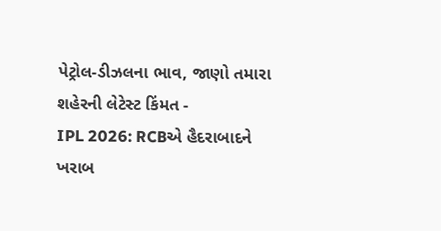પેટ્રોલ-ડીઝલના ભાવ, જાણો તમારા શહેરની લેટેસ્ટ કિંમત -
IPL 2026: RCBએ હૈદરાબાદને ખરાબ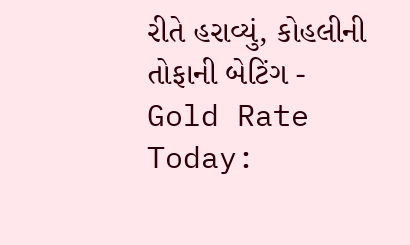રીતે હરાવ્યું, કોહલીની તોફાની બેટિંગ -
Gold Rate Today: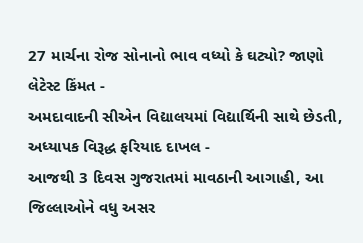27 માર્ચના રોજ સોનાનો ભાવ વધ્યો કે ઘટ્યો? જાણો લેટેસ્ટ કિંમત -
અમદાવાદની સીએન વિદ્યાલયમાં વિદ્યાર્થિની સાથે છેડતી, અધ્યાપક વિરૂદ્ધ ફરિયાદ દાખલ -
આજથી 3 દિવસ ગુજરાતમાં માવઠાની આગાહી, આ જિલ્લાઓને વધુ અસર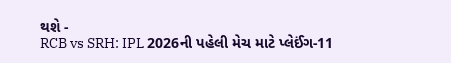થશે -
RCB vs SRH: IPL 2026ની પહેલી મેચ માટે પ્લેઈંગ-11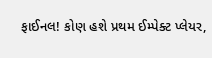ફાઈનલ! કોણ હશે પ્રથમ ઈમ્પેક્ટ પ્લેયર,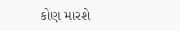કોણ મારશે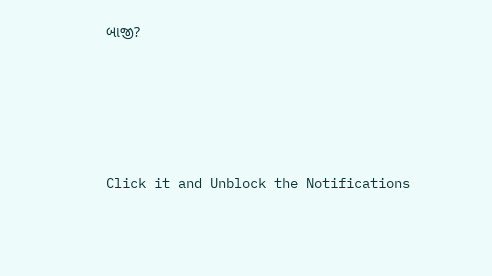બાજી?








Click it and Unblock the Notifications